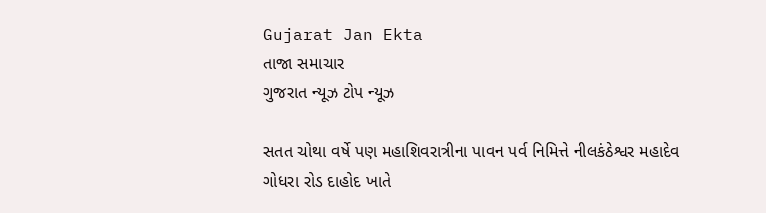Gujarat Jan Ekta
તાજા સમાચાર
ગુજરાત ન્યૂઝ ટોપ ન્યૂઝ

સતત ચોથા વર્ષે પણ મહાશિવરાત્રીના પાવન પર્વ નિમિત્તે નીલકંઠેશ્વર મહાદેવ ગોધરા રોડ દાહોદ ખાતે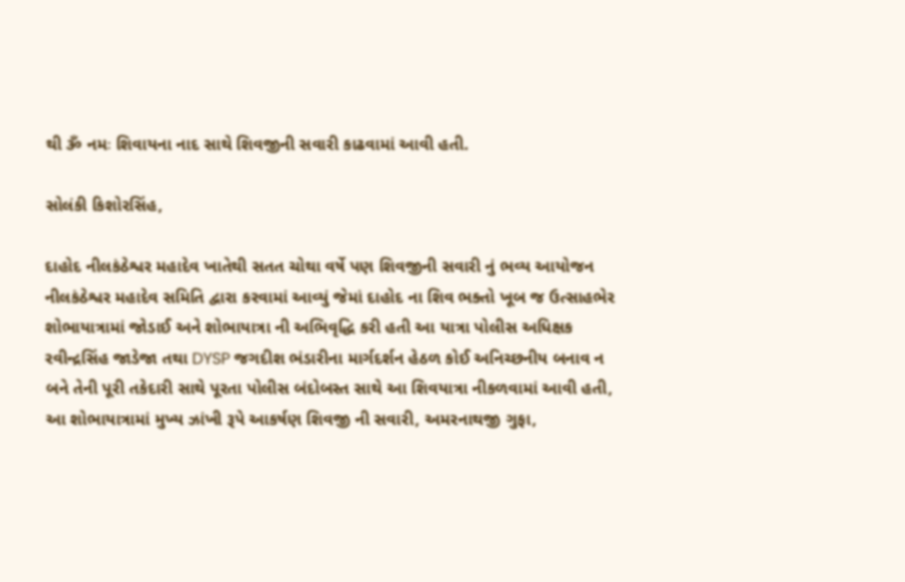થી ૐ નમઃ શિવાયના નાદ સાથે શિવજીની સવારી કાઢવામાં આવી હતી.

સોલંકી કિશોરસિંહ,

દાહોદ નીલકંઠેશ્વર મહાદેવ ખાતેથી સતત ચોથા વર્ષે પણ શિવજીની સવારી નું ભવ્ય આયોજન નીલકંઠેશ્વર મહાદેવ સમિતિ દ્વારા કરવામાં આવ્યું જેમાં દાહોદ ના શિવ ભક્તો ખૂબ જ ઉત્સાહભેર શોભાયાત્રામાં જોડાઈ અને શોભાયાત્રા ની અભિવૃદ્ધિ કરી હતી આ યાત્રા પોલીસ અધિક્ષક રવીન્દ્રસિંહ જાડેજા તથા DYSP જગદીશ ભંડારીના માર્ગદર્શન હેઠળ કોઈ અનિચ્છનીય બનાવ ન બને તેની પૂરી તકેદારી સાથે પૂરતા પોલીસ બંદોબસ્ત સાથે આ શિવયાત્રા નીકળવામાં આવી હતી,
આ શોભાયાત્રામાં મુખ્ય ઝાંખી રૂપે આકર્ષણ શિવજી ની સવારી, અમરનાથજી ગુફા,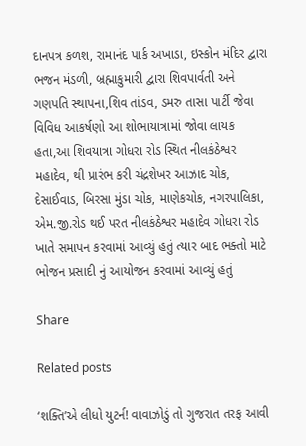દાનપત્ર કળશ, રામાનંદ પાર્ક અખાડા, ઇસ્કોન મંદિર દ્વારા ભજન મંડળી, બ્રહ્માકુમારી દ્વારા શિવપાર્વતી અને ગણપતિ સ્થાપના,શિવ તાંડવ, ડમરુ તાસા પાર્ટી જેવા વિવિધ આકર્ષણો આ શોભાયાત્રામાં જોવા લાયક હતા,આ શિવયાત્રા ગોધરા રોડ સ્થિત નીલકંઠેશ્વર મહાદેવ, થી પ્રારંભ કરી ચંદ્રશેખર આઝાદ ચોક, દેસાઈવાડ, બિરસા મુંડા ચોક, માણેકચોક, નગરપાલિકા, એમ.જી.રોડ થઈ પરત નીલકંઠેશ્વર મહાદેવ ગોધરા રોડ ખાતે સમાપન કરવામાં આવ્યું હતું ત્યાર બાદ ભક્તો માટે ભોજન પ્રસાદી નું આયોજન કરવામાં આવ્યું હતું

Share

Related posts

‘શક્તિ’એ લીધો યુટર્ન! વાવાઝોડું તો ગુજરાત તરફ આવી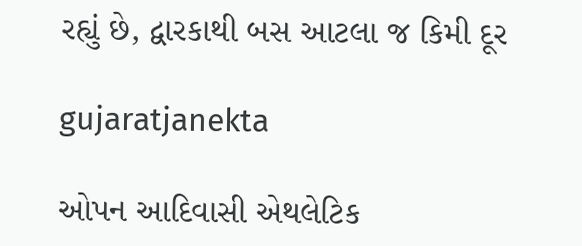રહ્યું છે, દ્વારકાથી બસ આટલા જ કિમી દૂર

gujaratjanekta

ઓપન આદિવાસી એથલેટિક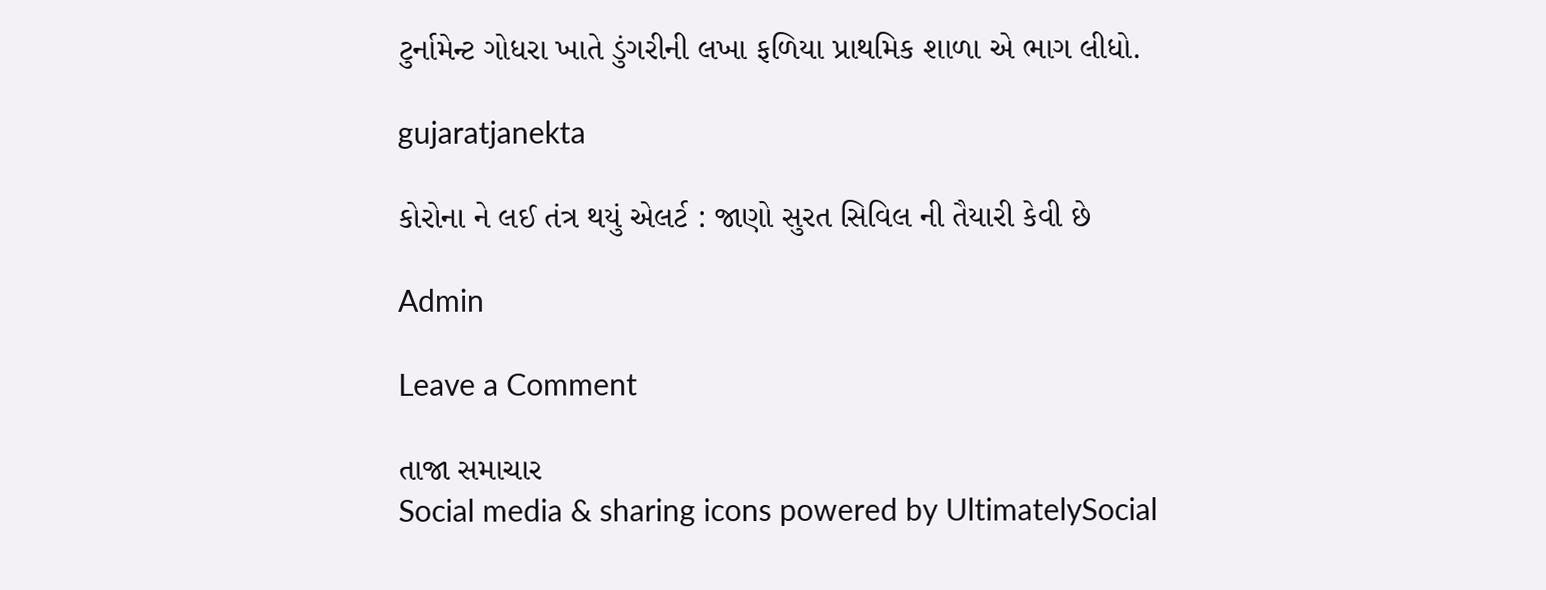ટુર્નામેન્ટ ગોધરા ખાતે ડુંગરીની લખા ફળિયા પ્રાથમિક શાળા એ ભાગ લીધો.

gujaratjanekta

કોરોના ને લઈ તંત્ર થયું એલર્ટ : જાણો સુરત સિવિલ ની તૈયારી કેવી છે

Admin

Leave a Comment

તાજા સમાચાર
Social media & sharing icons powered by UltimatelySocial